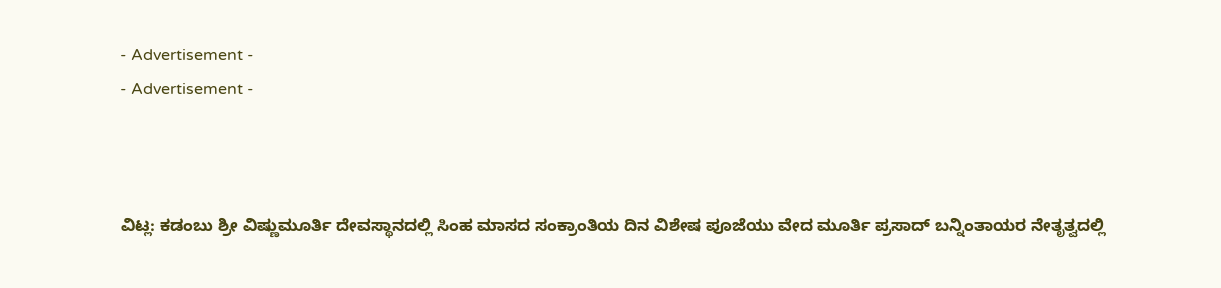- Advertisement -
- Advertisement -



ವಿಟ್ಲ: ಕಡಂಬು ಶ್ರೀ ವಿಷ್ಣುಮೂರ್ತಿ ದೇವಸ್ಥಾನದಲ್ಲಿ ಸಿಂಹ ಮಾಸದ ಸಂಕ್ರಾಂತಿಯ ದಿನ ವಿಶೇಷ ಪೂಜೆಯು ವೇದ ಮೂರ್ತಿ ಪ್ರಸಾದ್ ಬನ್ನಿಂತಾಯರ ನೇತೃತ್ವದಲ್ಲಿ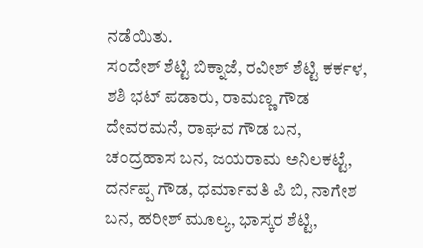ನಡೆಯಿತು.
ಸಂದೇಶ್ ಶೆಟ್ಟಿ ಬಿಕ್ನಾಜೆ, ರವೀಶ್ ಶೆಟ್ಟಿ ಕರ್ಕಳ, ಶಶಿ ಭಟ್ ಪಡಾರು, ರಾಮಣ್ಣ ಗೌಡ ದೇವರಮನೆ, ರಾಘವ ಗೌಡ ಬನ, ಚಂದ್ರಹಾಸ ಬನ, ಜಯರಾಮ ಅನಿಲಕಟ್ಟೆ, ದರ್ನಪ್ಪ ಗೌಡ, ಧರ್ಮಾವತಿ ಪಿ ಬಿ, ನಾಗೇಶ ಬನ, ಹರೀಶ್ ಮೂಲ್ಯ, ಭಾಸ್ಕರ ಶೆಟ್ಟಿ,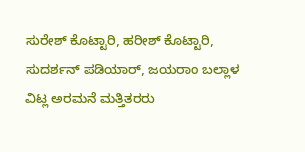ಸುರೇಶ್ ಕೊಟ್ಟಾರಿ, ಹರೀಶ್ ಕೊಟ್ಟಾರಿ, ಸುದರ್ಶನ್ ಪಡಿಯಾರ್, ಜಯರಾಂ ಬಲ್ಲಾಳ ವಿಟ್ಲ ಅರಮನೆ ಮತ್ತಿತರರು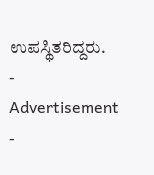ಉಪಸ್ಥಿತರಿದ್ದರು.
- Advertisement -